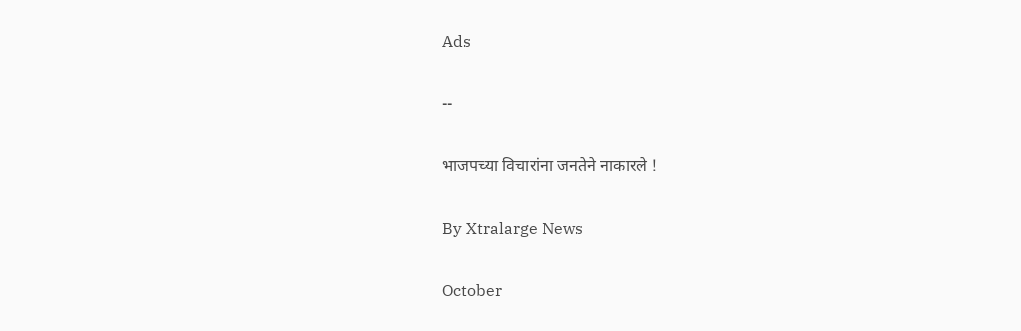Ads

--

भाजपच्या विचारांना जनतेने नाकारले !

By Xtralarge News

October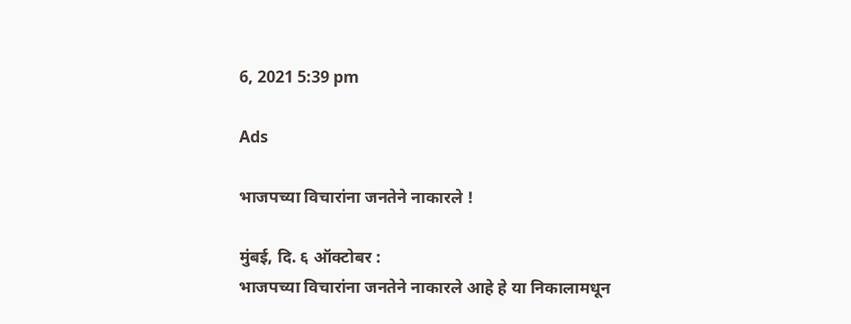6, 2021 5:39 pm

Ads

भाजपच्या विचारांना जनतेने नाकारले !

मुंबई, दि. ६ ऑक्टोबर :
भाजपच्या विचारांना जनतेने नाकारले आहे हे या निकालामधून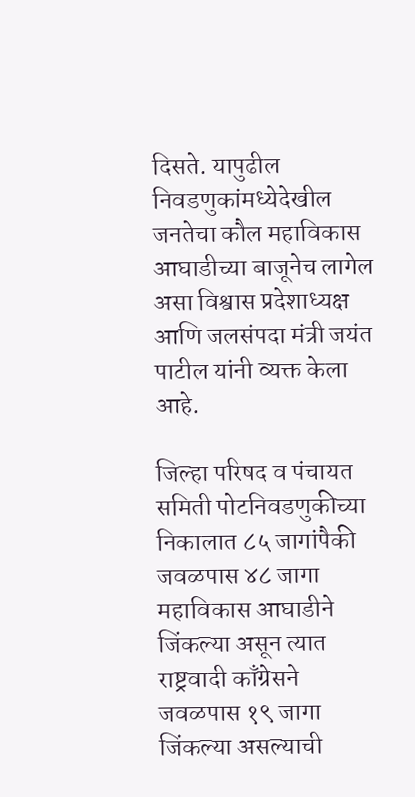दिसते. यापुढील निवडणुकांमध्येदेखील जनतेचा कौल महाविकास आघाडीच्या बाजूनेच लागेल असा विश्वास प्रदेशाध्यक्ष आणि जलसंपदा मंत्री जयंत पाटील यांनी व्यक्त केला आहे.

जिल्हा परिषद व पंचायत समिती पोटनिवडणुकीच्या निकालात ८५ जागांपैकी जवळपास ४८ जागा महाविकास आघाडीने जिंकल्या असून त्यात राष्ट्रवादी काँग्रेसने जवळपास १९ जागा जिंकल्या असल्याची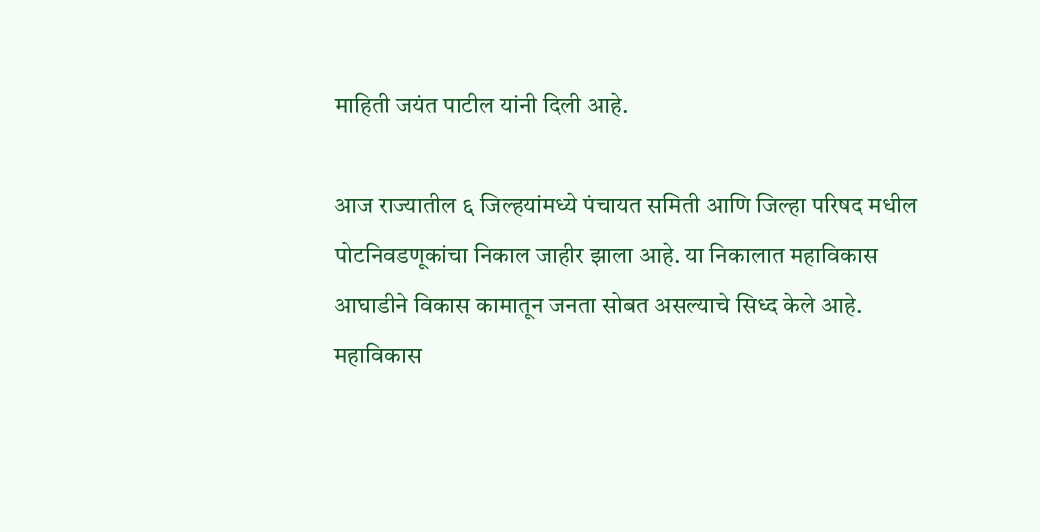माहिती जयंत पाटील यांनी दिली आहे.

आज राज्यातील ६ जिल्हयांमध्ये पंचायत समिती आणि जिल्हा परिषद मधील पोटनिवडणूकांचा निकाल जाहीर झाला आहे. या निकालात महाविकास आघाडीने विकास कामातून जनता सोबत असल्याचे सिध्द केले आहे. महाविकास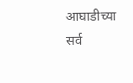आघाडीच्या सर्व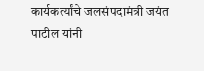कार्यकर्त्यांचे जलसंपदामंत्री जयंत पाटील यांनी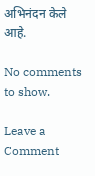अभिनंदन केले आहे.

No comments to show.

Leave a Comment